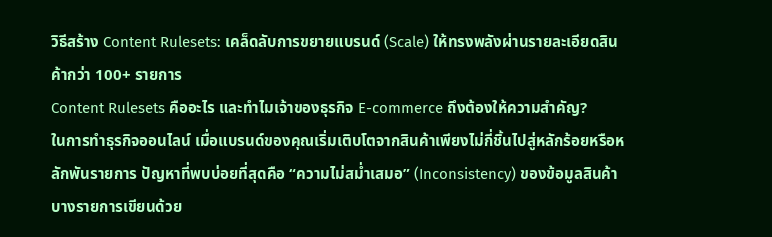วิธีสร้าง Content Rulesets: เคล็ดลับการขยายแบรนด์ (Scale) ให้ทรงพลังผ่านรายละเอียดสินค้ากว่า 100+ รายการ
Content Rulesets คืออะไร และทำไมเจ้าของธุรกิจ E-commerce ถึงต้องให้ความสำคัญ?
ในการทำธุรกิจออนไลน์ เมื่อแบรนด์ของคุณเริ่มเติบโตจากสินค้าเพียงไม่กี่ชิ้นไปสู่หลักร้อยหรือหลักพันรายการ ปัญหาที่พบบ่อยที่สุดคือ “ความไม่สม่ำเสมอ” (Inconsistency) ของข้อมูลสินค้า บางรายการเขียนด้วย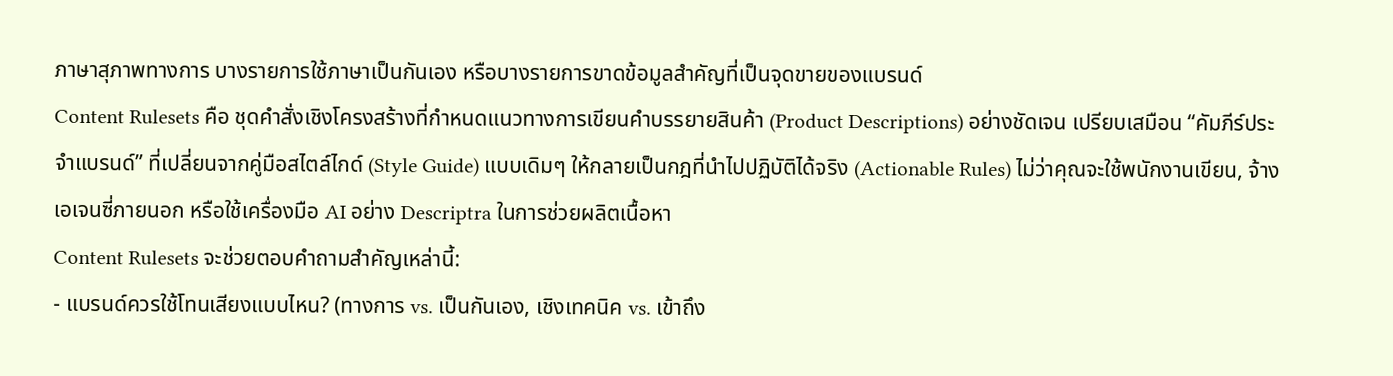ภาษาสุภาพทางการ บางรายการใช้ภาษาเป็นกันเอง หรือบางรายการขาดข้อมูลสำคัญที่เป็นจุดขายของแบรนด์
Content Rulesets คือ ชุดคำสั่งเชิงโครงสร้างที่กำหนดแนวทางการเขียนคำบรรยายสินค้า (Product Descriptions) อย่างชัดเจน เปรียบเสมือน “คัมภีร์ประจำแบรนด์” ที่เปลี่ยนจากคู่มือสไตล์ไกด์ (Style Guide) แบบเดิมๆ ให้กลายเป็นกฎที่นำไปปฏิบัติได้จริง (Actionable Rules) ไม่ว่าคุณจะใช้พนักงานเขียน, จ้างเอเจนซี่ภายนอก หรือใช้เครื่องมือ AI อย่าง Descriptra ในการช่วยผลิตเนื้อหา
Content Rulesets จะช่วยตอบคำถามสำคัญเหล่านี้:
- แบรนด์ควรใช้โทนเสียงแบบไหน? (ทางการ vs. เป็นกันเอง, เชิงเทคนิค vs. เข้าถึง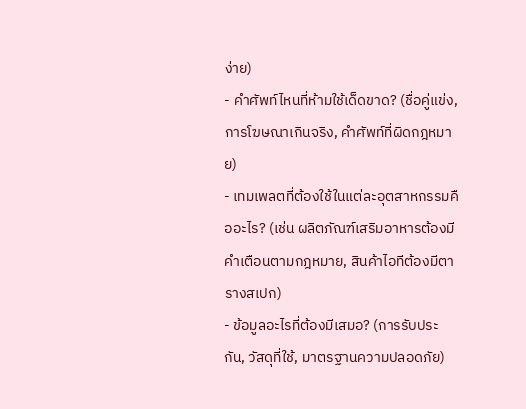ง่าย)
- คำศัพท์ไหนที่ห้ามใช้เด็ดขาด? (ชื่อคู่แข่ง, การโฆษณาเกินจริง, คำศัพท์ที่ผิดกฎหมาย)
- เทมเพลตที่ต้องใช้ในแต่ละอุตสาหกรรมคืออะไร? (เช่น ผลิตภัณฑ์เสริมอาหารต้องมีคำเตือนตามกฎหมาย, สินค้าไอทีต้องมีตารางสเปก)
- ข้อมูลอะไรที่ต้องมีเสมอ? (การรับประกัน, วัสดุที่ใช้, มาตรฐานความปลอดภัย)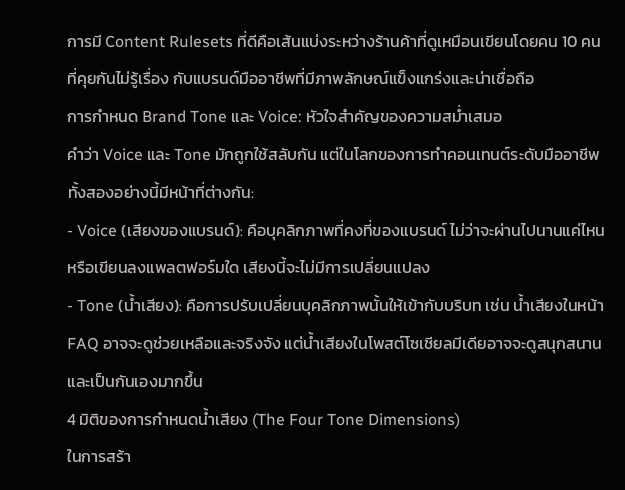การมี Content Rulesets ที่ดีคือเส้นแบ่งระหว่างร้านค้าที่ดูเหมือนเขียนโดยคน 10 คนที่คุยกันไม่รู้เรื่อง กับแบรนด์มืออาชีพที่มีภาพลักษณ์แข็งแกร่งและน่าเชื่อถือ
การกำหนด Brand Tone และ Voice: หัวใจสำคัญของความสม่ำเสมอ
คำว่า Voice และ Tone มักถูกใช้สลับกัน แต่ในโลกของการทำคอนเทนต์ระดับมืออาชีพ ทั้งสองอย่างนี้มีหน้าที่ต่างกัน:
- Voice (เสียงของแบรนด์): คือบุคลิกภาพที่คงที่ของแบรนด์ ไม่ว่าจะผ่านไปนานแค่ไหนหรือเขียนลงแพลตฟอร์มใด เสียงนี้จะไม่มีการเปลี่ยนแปลง
- Tone (น้ำเสียง): คือการปรับเปลี่ยนบุคลิกภาพนั้นให้เข้ากับบริบท เช่น น้ำเสียงในหน้า FAQ อาจจะดูช่วยเหลือและจริงจัง แต่น้ำเสียงในโพสต์โซเชียลมีเดียอาจจะดูสนุกสนานและเป็นกันเองมากขึ้น
4 มิติของการกำหนดน้ำเสียง (The Four Tone Dimensions)
ในการสร้า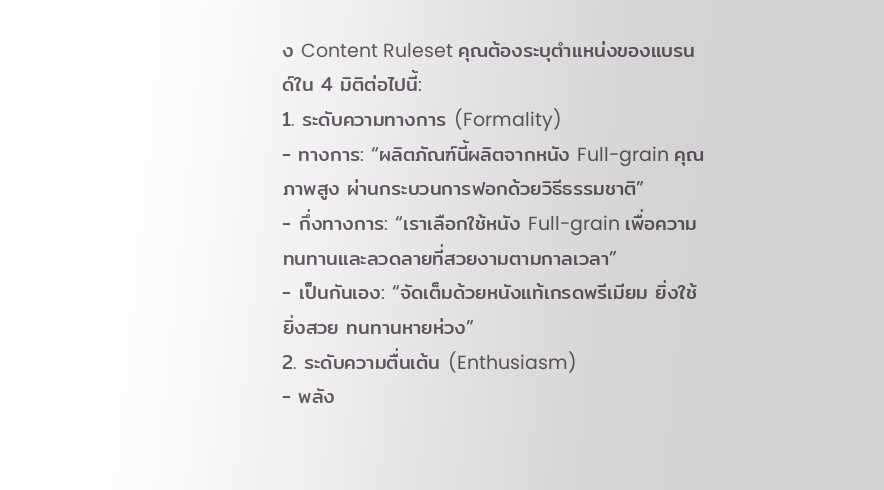ง Content Ruleset คุณต้องระบุตำแหน่งของแบรนด์ใน 4 มิติต่อไปนี้:
1. ระดับความทางการ (Formality)
- ทางการ: “ผลิตภัณฑ์นี้ผลิตจากหนัง Full-grain คุณภาพสูง ผ่านกระบวนการฟอกด้วยวิธีธรรมชาติ”
- กึ่งทางการ: “เราเลือกใช้หนัง Full-grain เพื่อความทนทานและลวดลายที่สวยงามตามกาลเวลา”
- เป็นกันเอง: “จัดเต็มด้วยหนังแท้เกรดพรีเมียม ยิ่งใช้ยิ่งสวย ทนทานหายห่วง”
2. ระดับความตื่นเต้น (Enthusiasm)
- พลัง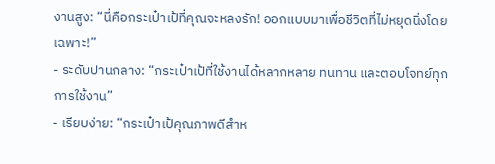งานสูง: “นี่คือกระเป๋าเป้ที่คุณจะหลงรัก! ออกแบบมาเพื่อชีวิตที่ไม่หยุดนิ่งโดยเฉพาะ!”
- ระดับปานกลาง: “กระเป๋าเป้ที่ใช้งานได้หลากหลาย ทนทาน และตอบโจทย์ทุกการใช้งาน”
- เรียบง่าย: “กระเป๋าเป้คุณภาพดีสำห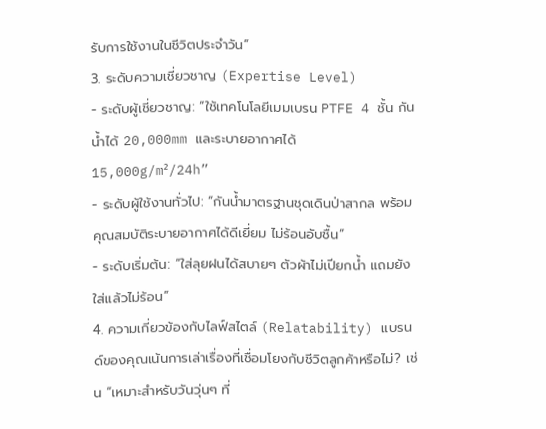รับการใช้งานในชีวิตประจำวัน”
3. ระดับความเชี่ยวชาญ (Expertise Level)
- ระดับผู้เชี่ยวชาญ: “ใช้เทคโนโลยีเมมเบรน PTFE 4 ชั้น กันน้ำได้ 20,000mm และระบายอากาศได้ 15,000g/m²/24h”
- ระดับผู้ใช้งานทั่วไป: “กันน้ำมาตรฐานชุดเดินป่าสากล พร้อมคุณสมบัติระบายอากาศได้ดีเยี่ยม ไม่ร้อนอับชื้น”
- ระดับเริ่มต้น: “ใส่ลุยฝนได้สบายๆ ตัวผ้าไม่เปียกน้ำ แถมยังใส่แล้วไม่ร้อน”
4. ความเกี่ยวข้องกับไลฟ์สไตล์ (Relatability) แบรนด์ของคุณเน้นการเล่าเรื่องที่เชื่อมโยงกับชีวิตลูกค้าหรือไม่? เช่น “เหมาะสำหรับวันวุ่นๆ ที่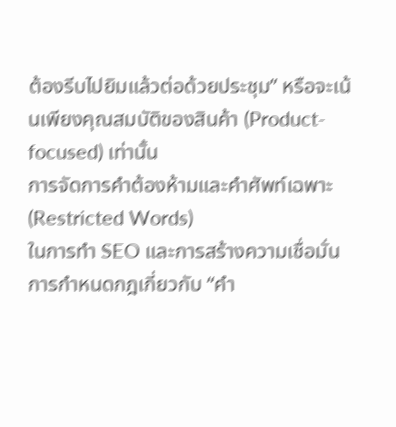ต้องรีบไปยิมแล้วต่อด้วยประชุม” หรือจะเน้นเพียงคุณสมบัติของสินค้า (Product-focused) เท่านั้น
การจัดการคำต้องห้ามและคำศัพท์เฉพาะ (Restricted Words)
ในการทำ SEO และการสร้างความเชื่อมั่น การกำหนดกฎเกี่ยวกับ “คำ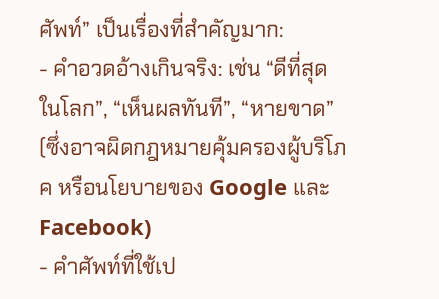ศัพท์” เป็นเรื่องที่สำคัญมาก:
- คำอวดอ้างเกินจริง: เช่น “ดีที่สุดในโลก”, “เห็นผลทันที”, “หายขาด” (ซึ่งอาจผิดกฎหมายคุ้มครองผู้บริโภค หรือนโยบายของ Google และ Facebook)
- คำศัพท์ที่ใช้เป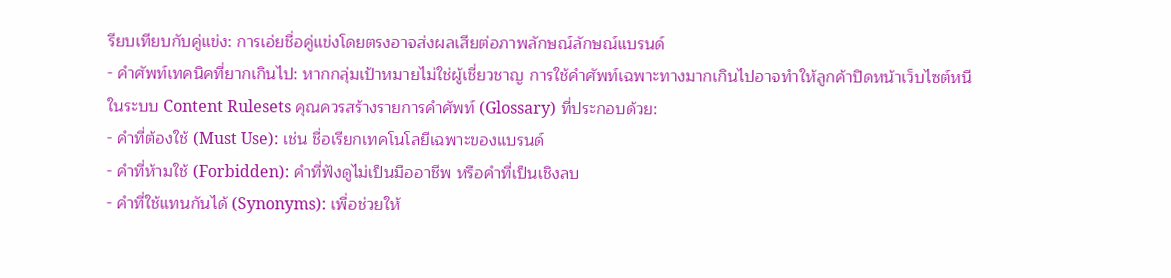รียบเทียบกับคู่แข่ง: การเอ่ยชื่อคู่แข่งโดยตรงอาจส่งผลเสียต่อภาพลักษณ์ลักษณ์แบรนด์
- คำศัพท์เทคนิคที่ยากเกินไป: หากกลุ่มเป้าหมายไม่ใช่ผู้เชี่ยวชาญ การใช้คำศัพท์เฉพาะทางมากเกินไปอาจทำให้ลูกค้าปิดหน้าเว็บไซต์หนี
ในระบบ Content Rulesets คุณควรสร้างรายการคำศัพท์ (Glossary) ที่ประกอบด้วย:
- คำที่ต้องใช้ (Must Use): เช่น ชื่อเรียกเทคโนโลยีเฉพาะของแบรนด์
- คำที่ห้ามใช้ (Forbidden): คำที่ฟังดูไม่เป็นมืออาชีพ หรือคำที่เป็นเชิงลบ
- คำที่ใช้แทนกันได้ (Synonyms): เพื่อช่วยให้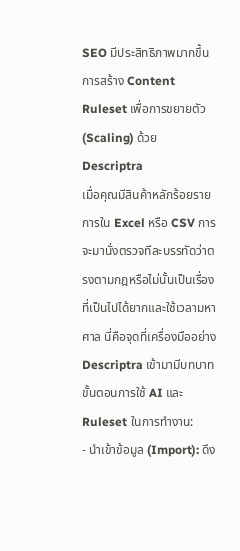SEO มีประสิทธิภาพมากขึ้น
การสร้าง Content Ruleset เพื่อการขยายตัว (Scaling) ด้วย Descriptra
เมื่อคุณมีสินค้าหลักร้อยรายการใน Excel หรือ CSV การจะมานั่งตรวจทีละบรรทัดว่าตรงตามกฎหรือไม่นั้นเป็นเรื่องที่เป็นไปได้ยากและใช้เวลามหาศาล นี่คือจุดที่เครื่องมืออย่าง Descriptra เข้ามามีบทบาท
ขั้นตอนการใช้ AI และ Ruleset ในการทำงาน:
- นำเข้าข้อมูล (Import): ดึง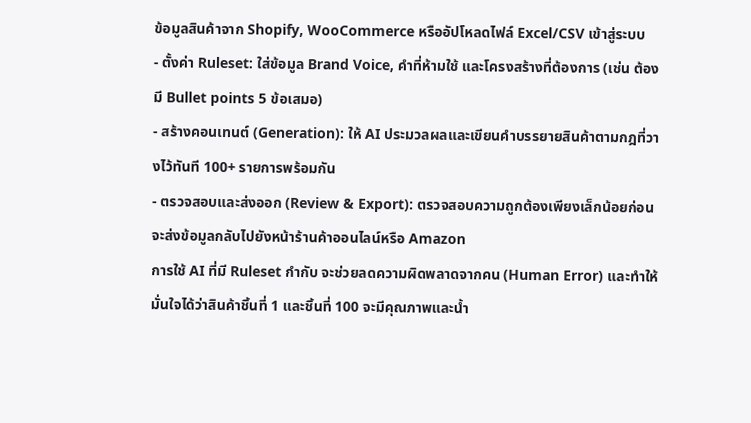ข้อมูลสินค้าจาก Shopify, WooCommerce หรืออัปโหลดไฟล์ Excel/CSV เข้าสู่ระบบ
- ตั้งค่า Ruleset: ใส่ข้อมูล Brand Voice, คำที่ห้ามใช้ และโครงสร้างที่ต้องการ (เช่น ต้องมี Bullet points 5 ข้อเสมอ)
- สร้างคอนเทนต์ (Generation): ให้ AI ประมวลผลและเขียนคำบรรยายสินค้าตามกฎที่วางไว้ทันที 100+ รายการพร้อมกัน
- ตรวจสอบและส่งออก (Review & Export): ตรวจสอบความถูกต้องเพียงเล็กน้อยก่อนจะส่งข้อมูลกลับไปยังหน้าร้านค้าออนไลน์หรือ Amazon
การใช้ AI ที่มี Ruleset กำกับ จะช่วยลดความผิดพลาดจากคน (Human Error) และทำให้มั่นใจได้ว่าสินค้าชิ้นที่ 1 และชิ้นที่ 100 จะมีคุณภาพและน้ำ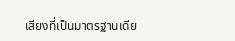เสียงที่เป็นมาตรฐานเดีย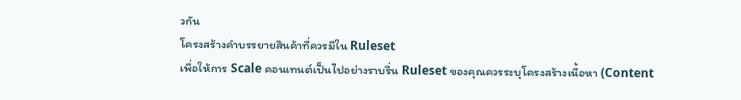วกัน
โครงสร้างคำบรรยายสินค้าที่ควรมีใน Ruleset
เพื่อให้การ Scale คอนเทนต์เป็นไปอย่างราบรื่น Ruleset ของคุณควรระบุโครงสร้างเนื้อหา (Content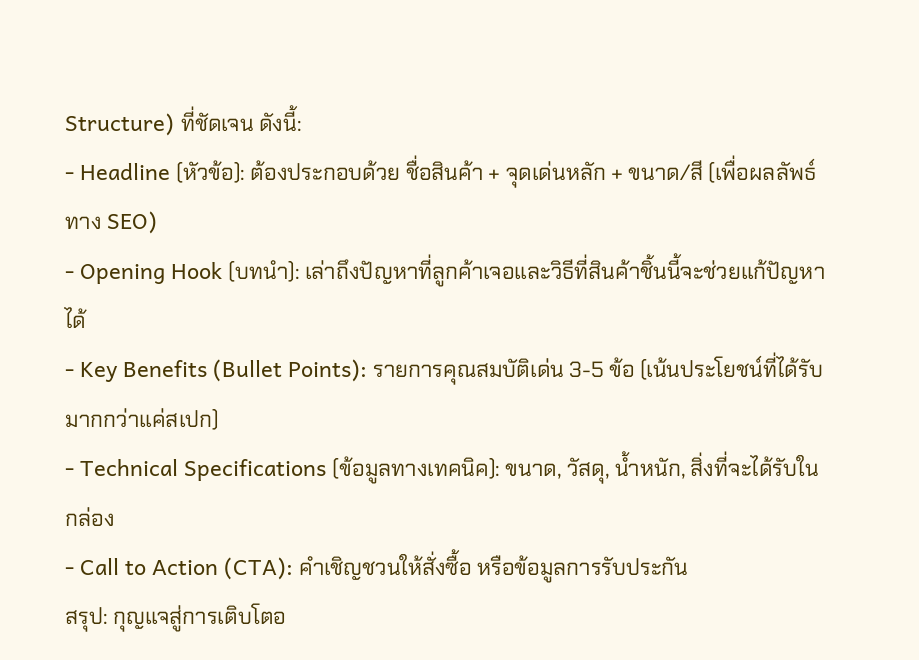Structure) ที่ชัดเจน ดังนี้:
- Headline (หัวข้อ): ต้องประกอบด้วย ชื่อสินค้า + จุดเด่นหลัก + ขนาด/สี (เพื่อผลลัพธ์ทาง SEO)
- Opening Hook (บทนำ): เล่าถึงปัญหาที่ลูกค้าเจอและวิธีที่สินค้าชิ้นนี้จะช่วยแก้ปัญหาได้
- Key Benefits (Bullet Points): รายการคุณสมบัติเด่น 3-5 ข้อ (เน้นประโยชน์ที่ได้รับมากกว่าแค่สเปก)
- Technical Specifications (ข้อมูลทางเทคนิค): ขนาด, วัสดุ, น้ำหนัก, สิ่งที่จะได้รับในกล่อง
- Call to Action (CTA): คำเชิญชวนให้สั่งซื้อ หรือข้อมูลการรับประกัน
สรุป: กุญแจสู่การเติบโตอ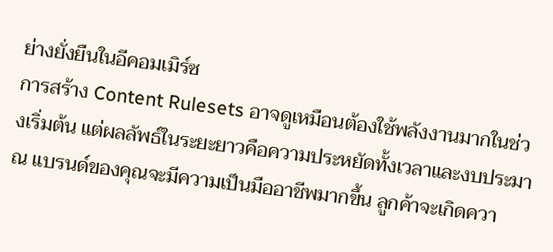ย่างยั่งยืนในอีคอมเมิร์ซ
การสร้าง Content Rulesets อาจดูเหมือนต้องใช้พลังงานมากในช่วงเริ่มต้น แต่ผลลัพธ์ในระยะยาวคือความประหยัดทั้งเวลาและงบประมาณ แบรนด์ของคุณจะมีความเป็นมืออาชีพมากขึ้น ลูกค้าจะเกิดควา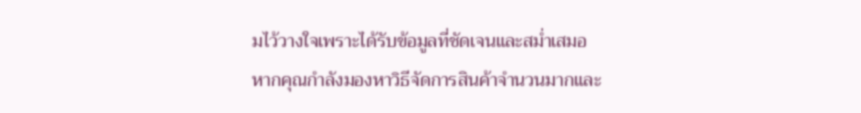มไว้วางใจเพราะได้รับข้อมูลที่ชัดเจนและสม่ำเสมอ
หากคุณกำลังมองหาวิธีจัดการสินค้าจำนวนมากและ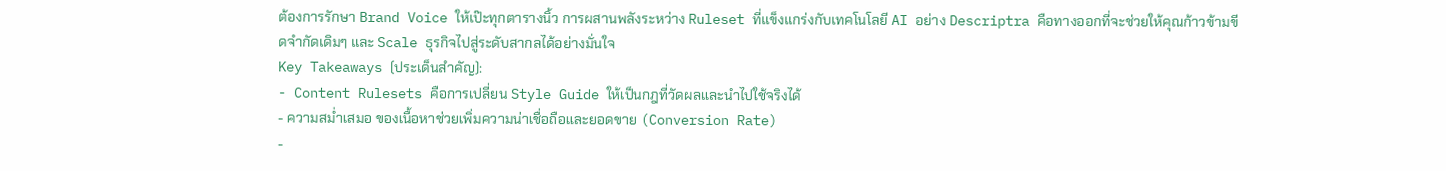ต้องการรักษา Brand Voice ให้เป๊ะทุกตารางนิ้ว การผสานพลังระหว่าง Ruleset ที่แข็งแกร่งกับเทคโนโลยี AI อย่าง Descriptra คือทางออกที่จะช่วยให้คุณก้าวข้ามขีดจำกัดเดิมๆ และ Scale ธุรกิจไปสู่ระดับสากลได้อย่างมั่นใจ
Key Takeaways (ประเด็นสำคัญ):
- Content Rulesets คือการเปลี่ยน Style Guide ให้เป็นกฎที่วัดผลและนำไปใช้จริงได้
- ความสม่ำเสมอ ของเนื้อหาช่วยเพิ่มความน่าเชื่อถือและยอดขาย (Conversion Rate)
-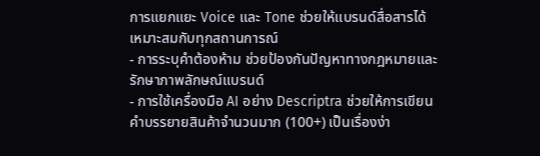การแยกแยะ Voice และ Tone ช่วยให้แบรนด์สื่อสารได้เหมาะสมกับทุกสถานการณ์
- การระบุคำต้องห้าม ช่วยป้องกันปัญหาทางกฎหมายและรักษาภาพลักษณ์แบรนด์
- การใช้เครื่องมือ AI อย่าง Descriptra ช่วยให้การเขียนคำบรรยายสินค้าจำนวนมาก (100+) เป็นเรื่องง่า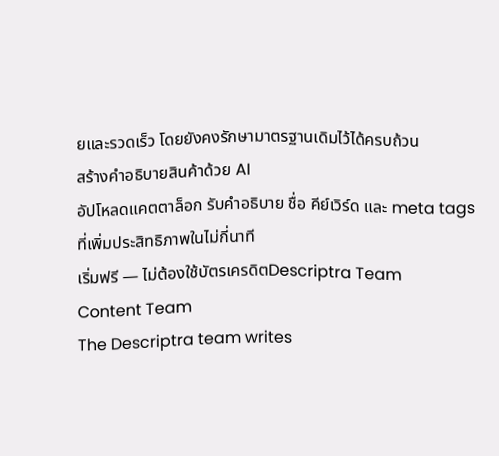ยและรวดเร็ว โดยยังคงรักษามาตรฐานเดิมไว้ได้ครบถ้วน
สร้างคำอธิบายสินค้าด้วย AI
อัปโหลดแคตตาล็อก รับคำอธิบาย ชื่อ คีย์เวิร์ด และ meta tags ที่เพิ่มประสิทธิภาพในไม่กี่นาที
เริ่มฟรี — ไม่ต้องใช้บัตรเครดิตDescriptra Team
Content Team
The Descriptra team writes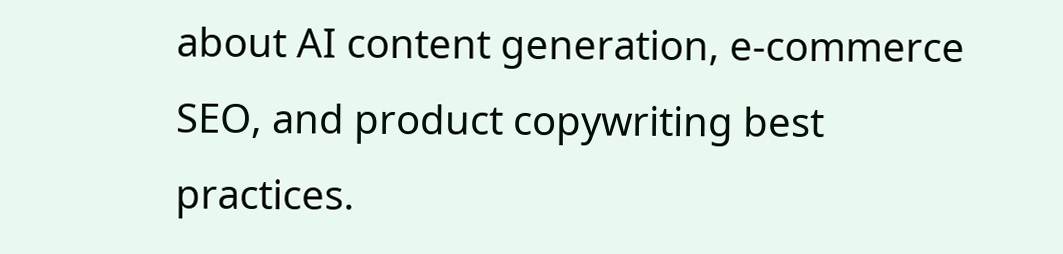about AI content generation, e-commerce SEO, and product copywriting best practices.